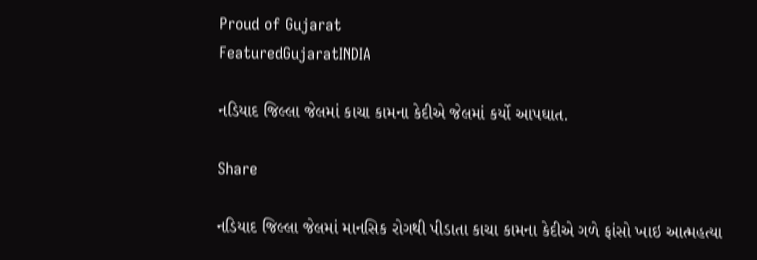Proud of Gujarat
FeaturedGujaratINDIA

નડિયાદ જિલ્લા જેલમાં કાચા કામના કેદીએ જેલમાં કર્યો આપઘાત.

Share

નડિયાદ જિલ્લા જેલમાં માનસિક રોગથી પીડાતા કાચા કામના કેદીએ ગળે ફાંસો ખાઇ આત્મહત્યા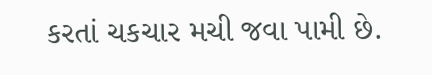કરતાં ચકચાર મચી જવા પામી છે.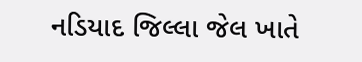નડિયાદ જિલ્લા જેલ ખાતે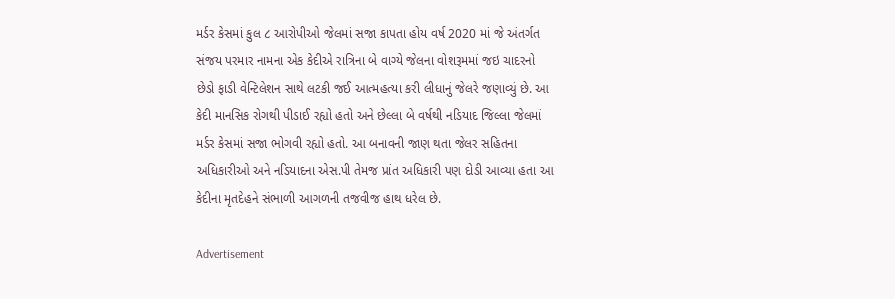મર્ડર કેસમાં કુલ ૮ આરોપીઓ જેલમાં સજા કાપતા હોય વર્ષ 2020 માં જે અંતર્ગત સંજય પરમાર નામના એક કેદીએ રાત્રિના બે વાગ્યે જેલના વોશરૂમમાં જઇ ચાદરનો છેડો ફાડી વેન્ટિલેશન સાથે લટકી જઈ આત્મહત્યા કરી લીધાનું જેલરે જણાવ્યું છે. આ કેદી માનસિક રોગથી પીડાઈ રહ્યો હતો અને છેલ્લા બે વર્ષથી નડિયાદ જિલ્લા જેલમાં મર્ડર કેસમાં સજા ભોગવી રહ્યો હતો. આ બનાવની જાણ થતા જેલર સહિતના અધિકારીઓ અને નડિયાદના એસ.પી તેમજ પ્રાંત અધિકારી પણ દોડી આવ્યા હતા આ કેદીના મૃતદેહને સંભાળી આગળની તજવીજ હાથ ધરેલ છે.

Advertisement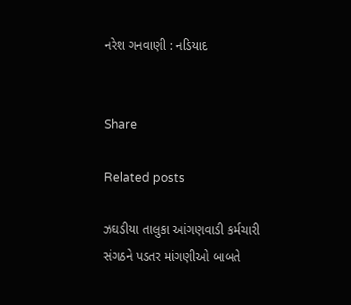નરેશ ગનવાણી : નડિયાદ


Share

Related posts

ઝઘડીયા તાલુકા આંગણવાડી કર્મચારી સંગઠને પડતર માંગણીઓ બાબતે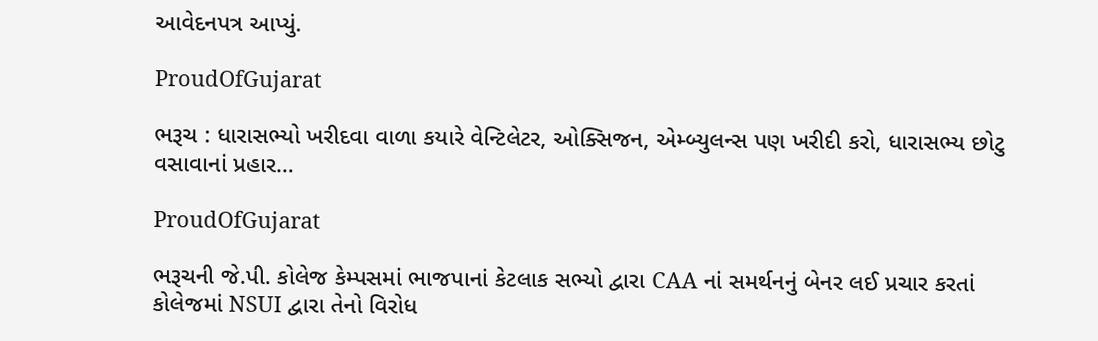આવેદનપત્ર આપ્યું.

ProudOfGujarat

ભરૂચ : ધારાસભ્યો ખરીદવા વાળા કયારે વેન્ટિલેટર, ઓક્સિજન, એમ્બ્યુલન્સ પણ ખરીદી કરો, ધારાસભ્ય છોટુ વસાવાનાં પ્રહાર…

ProudOfGujarat

ભરૂચની જે.પી. કોલેજ કેમ્પસમાં ભાજપાનાં કેટલાક સભ્યો દ્વારા CAA નાં સમર્થનનું બેનર લઈ પ્રચાર કરતાં કોલેજમાં NSUI દ્વારા તેનો વિરોધ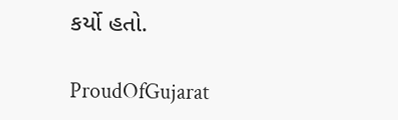કર્યો હતો.

ProudOfGujarat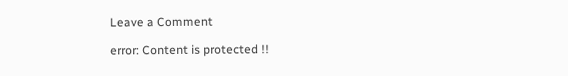Leave a Comment

error: Content is protected !!